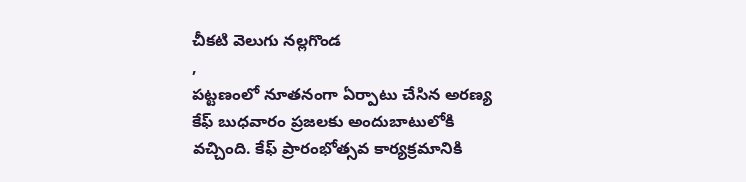చీకటి వెలుగు నల్లగొండ
,
పట్టణంలో నూతనంగా ఏర్పాటు చేసిన అరణ్య కేఫ్ బుధవారం ప్రజలకు అందుబాటులోకి వచ్చింది. కేఫ్ ప్రారంభోత్సవ కార్యక్రమానికి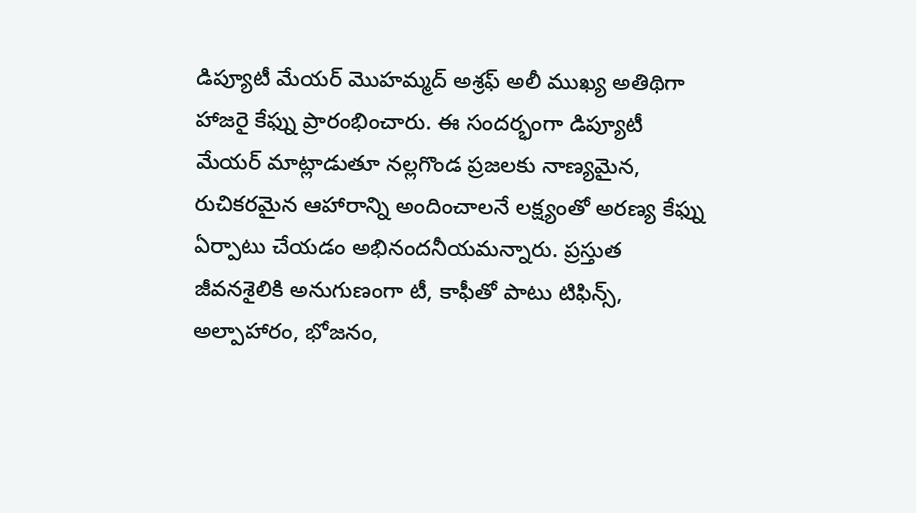డిప్యూటీ మేయర్ మొహమ్మద్ అశ్రఫ్ అలీ ముఖ్య అతిథిగా హాజరై కేఫ్ను ప్రారంభించారు. ఈ సందర్భంగా డిప్యూటీ మేయర్ మాట్లాడుతూ నల్లగొండ ప్రజలకు నాణ్యమైన, రుచికరమైన ఆహారాన్ని అందించాలనే లక్ష్యంతో అరణ్య కేఫ్ను ఏర్పాటు చేయడం అభినందనీయమన్నారు. ప్రస్తుత జీవనశైలికి అనుగుణంగా టీ, కాఫీతో పాటు టిఫిన్స్, అల్పాహారం, భోజనం,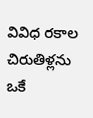వివిధ రకాల చిరుతిళ్లను ఒకే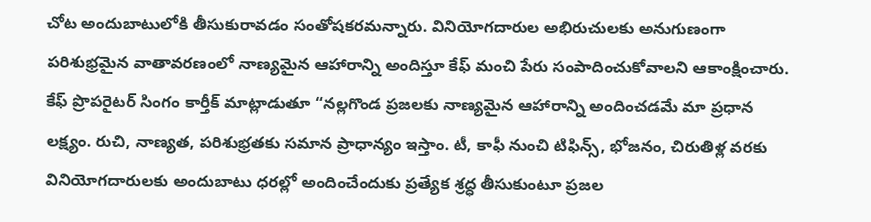చోట అందుబాటులోకి తీసుకురావడం సంతోషకరమన్నారు. వినియోగదారుల అభిరుచులకు అనుగుణంగా పరిశుభ్రమైన వాతావరణంలో నాణ్యమైన ఆహారాన్ని అందిస్తూ కేఫ్ మంచి పేరు సంపాదించుకోవాలని ఆకాంక్షించారు. కేఫ్ ప్రొపరైటర్ సింగం కార్తీక్ మాట్లాడుతూ “నల్లగొండ ప్రజలకు నాణ్యమైన ఆహారాన్ని అందించడమే మా ప్రధాన లక్ష్యం. రుచి, నాణ్యత, పరిశుభ్రతకు సమాన ప్రాధాన్యం ఇస్తాం. టీ, కాఫీ నుంచి టిఫిన్స్, భోజనం, చిరుతిళ్ల వరకు వినియోగదారులకు అందుబాటు ధరల్లో అందించేందుకు ప్రత్యేక శ్రద్ధ తీసుకుంటూ ప్రజల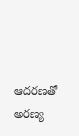ఆదరణతో అరణ్య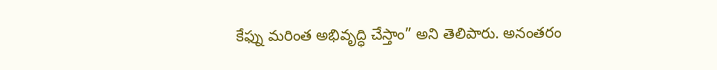కేఫ్ను మరింత అభివృద్ధి చేస్తాం” అని తెలిపారు. అనంతరం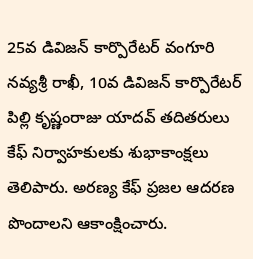25వ డివిజన్ కార్పొరేటర్ వంగూరి నవ్యశ్రీ రాఖీ, 10వ డివిజన్ కార్పొరేటర్ పిల్లి కృష్ణంరాజు యాదవ్ తదితరులు కేఫ్ నిర్వాహకులకు శుభాకాంక్షలు తెలిపారు. అరణ్య కేఫ్ ప్రజల ఆదరణ పొందాలని ఆకాంక్షించారు.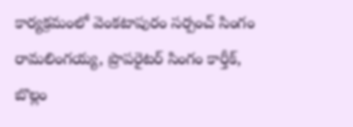కార్యక్రమంలో వెంకటాపురం సర్పంచ్ సింగం రామలింగయ్య, ప్రొపరైటర్ సింగం కార్తీక్, బొల్లం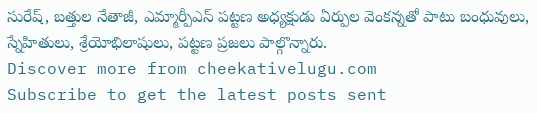సురేష్, బత్తుల నేతాజీ, ఎమ్మార్పీఎస్ పట్టణ అధ్యక్షుడు ఏర్పుల వెంకన్నతో పాటు బంధువులు, స్నేహితులు, శ్రేయోభిలాషులు, పట్టణ ప్రజలు పాల్గొన్నారు.
Discover more from cheekativelugu.com
Subscribe to get the latest posts sent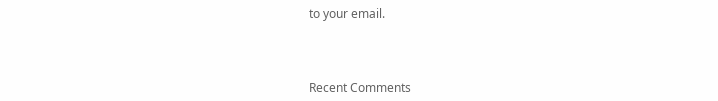to your email.



Recent Comments